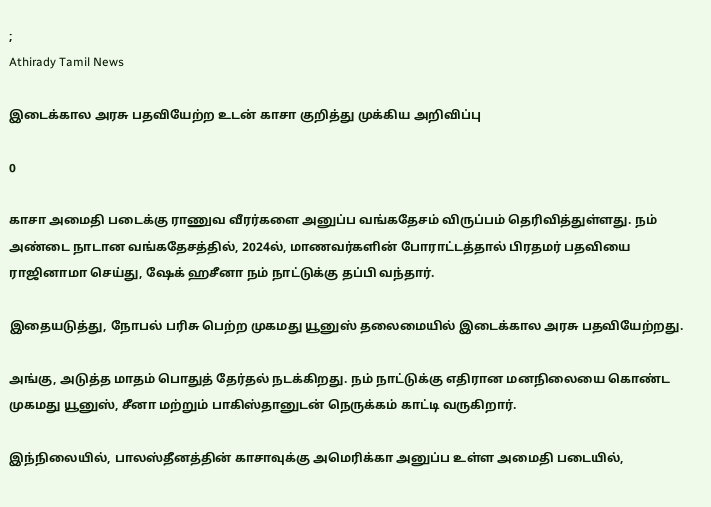;
Athirady Tamil News

இடைக்கால அரசு பதவியேற்ற உடன் காசா குறித்து முக்கிய அறிவிப்பு

0

காசா அமைதி படைக்கு ராணுவ வீரர்களை அனுப்ப வங்கதேசம் விருப்பம் தெரிவித்துள்ளது. நம் அண்டை நாடான வங்கதேசத்தில், 2024ல், மாணவர்களின் போராட்டத்தால் பிரதமர் பதவியை ராஜினாமா செய்து, ஷேக் ஹசீனா நம் நாட்டுக்கு தப்பி வந்தார்.

இதையடுத்து, நோபல் பரிசு பெற்ற முகமது யூனுஸ் தலைமையில் இடைக்கால அரசு பதவியேற்றது.

அங்கு, அடுத்த மாதம் பொதுத் தேர்தல் நடக்கிறது. நம் நாட்டுக்கு எதிரான மனநிலையை கொண்ட முகமது யூனுஸ், சீனா மற்றும் பாகிஸ்தானுடன் நெருக்கம் காட்டி வருகிறார்.

இந்நிலையில், பாலஸ்தீனத்தின் காசாவுக்கு அமெரிக்கா அனுப்ப உள்ள அமைதி படையில்,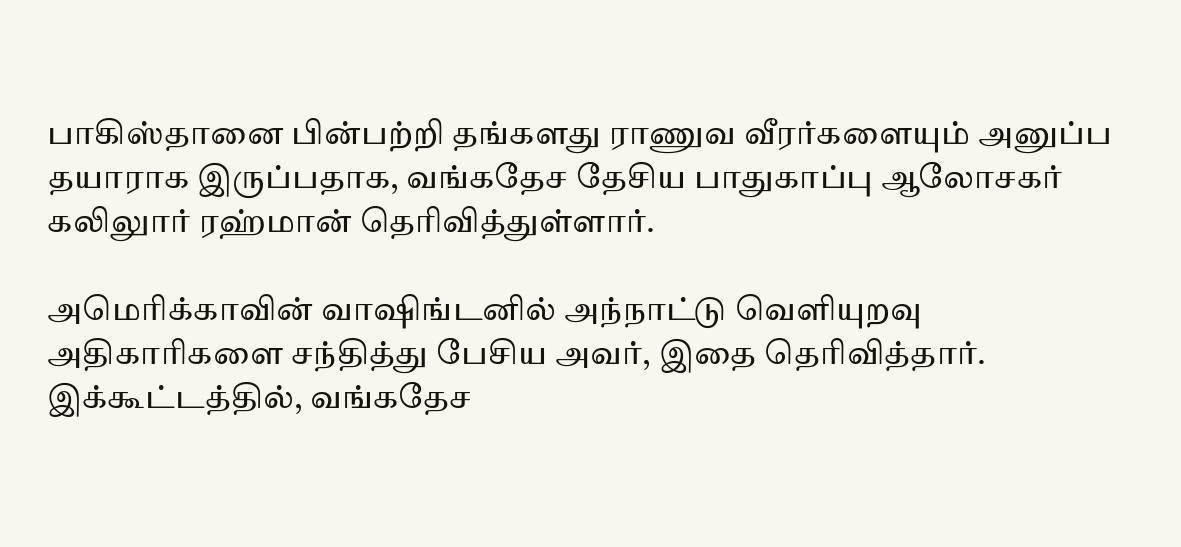பாகிஸ்தானை பின்பற்றி தங்களது ராணுவ வீரர்களையும் அனுப்ப தயாராக இருப்பதாக, வங்கதேச தேசிய பாதுகாப்பு ஆலோசகர் கலிலுார் ரஹ்மான் தெரிவித்துள்ளார்.

அமெரிக்காவின் வாஷிங்டனில் அந்நாட்டு வெளியுறவு அதிகாரிகளை சந்தித்து பேசிய அவர், இதை தெரிவித்தார். இக்கூட்டத்தில், வங்கதேச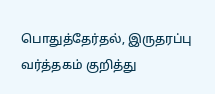பொதுத்தேர்தல், இருதரப்பு வர்த்தகம் குறித்து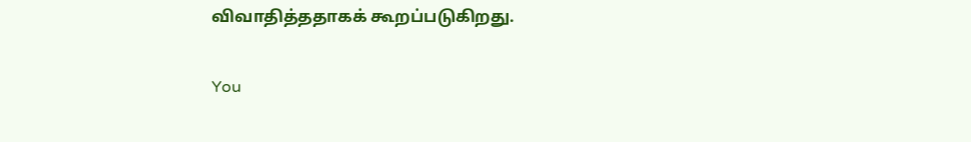விவாதித்ததாகக் கூறப்படுகிறது.

You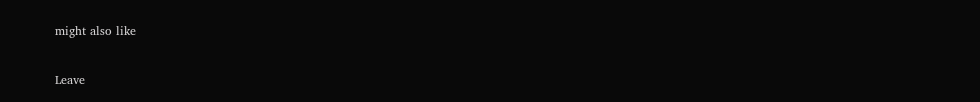might also like

Leave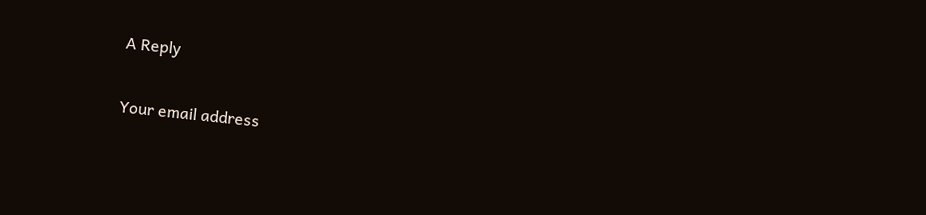A Reply

Your email address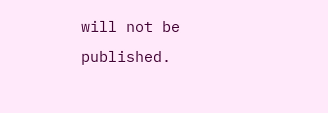will not be published.